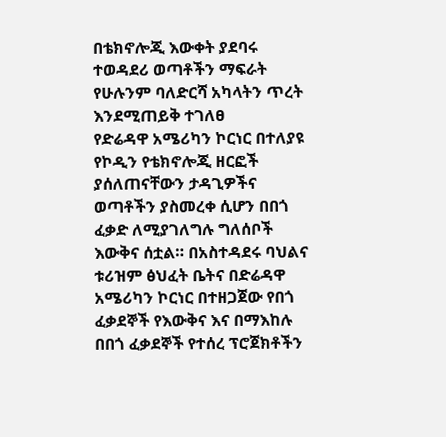በቴክኖሎጂ እውቀት ያደባሩ ተወዳደሪ ወጣቶችን ማፍራት የሁሉንም ባለድርሻ አካላትን ጥረት እንደሚጠይቅ ተገለፀ
የድሬዳዋ አሜሪካን ኮርነር በተለያዩ የኮዲን የቴክኖሎጂ ዘርፎች ያሰለጠናቸውን ታዳጊዎችና ወጣቶችን ያስመረቀ ሲሆን በበጎ ፈቃድ ለሚያገለግሉ ግለሰቦች እውቅና ሰቷል። በአስተዳደሩ ባህልና ቱሪዝም ፅህፈት ቤትና በድሬዳዋ አሜሪካን ኮርነር በተዘጋጀው የበጎ ፈቃደኞች የእውቅና እና በማእከሉ በበጎ ፈቃደኞች የተሰረ ፕሮጀክቶችን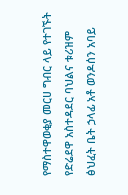የማስተዋወቂያ መርሀ ግብር ላይ የተገኙት የድሬደዋ አስተዳደር ባህልና ቱሪዝም ፅህፈት ቤት ኃላፊ አቶ ወንዶሰን አባይ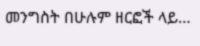መንግስት በሁሉም ዘርፎች ላይ…